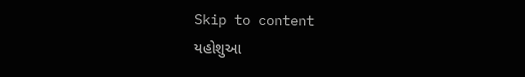Skip to content
યહોશુઆ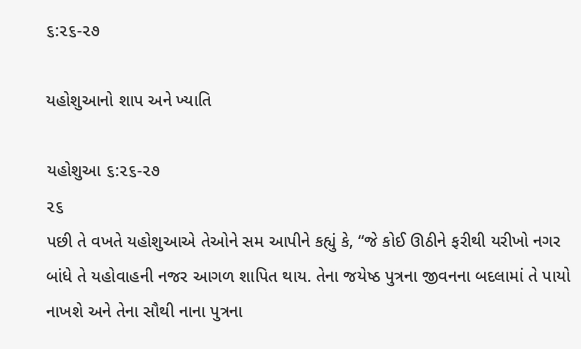૬:૨૬-૨૭

યહોશુઆનો શાપ અને ખ્યાતિ

યહોશુઆ ૬:૨૬-૨૭
૨૬
પછી તે વખતે યહોશુઆએ તેઓને સમ આપીને કહ્યું કે, “જે કોઈ ઊઠીને ફરીથી યરીખો નગર બાંધે તે યહોવાહની નજર આગળ શાપિત થાય. તેના જયેષ્ઠ પુત્રના જીવનના બદલામાં તે પાયો નાખશે અને તેના સૌથી નાના પુત્રના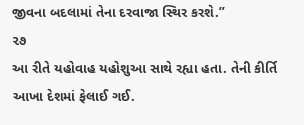જીવના બદલામાં તેના દરવાજા સ્થિર કરશે.”
૨૭
આ રીતે યહોવાહ યહોશુઆ સાથે રહ્યા હતા. તેની કીર્તિ આખા દેશમાં ફેલાઈ ગઈ.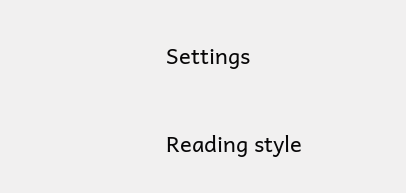Settings

Reading style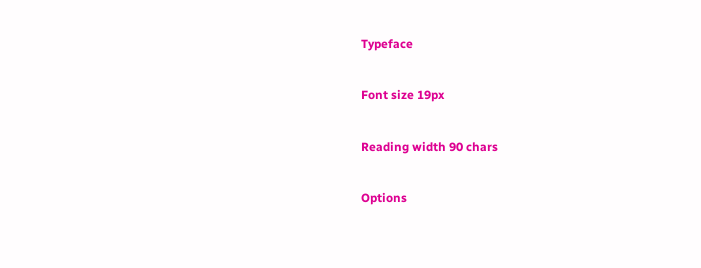Typeface

Font size 19px

Reading width 90 chars

Options